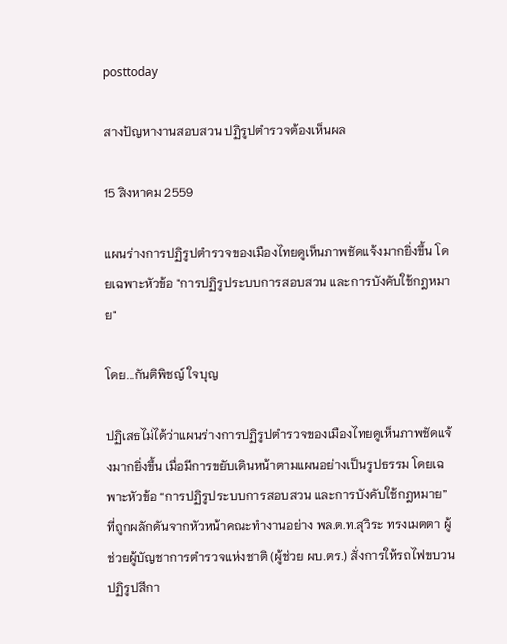posttoday

สางปัญหางานสอบสวน ปฏิรูปตำรวจต้องเห็นผล

15 สิงหาคม 2559

แผนร่างการปฏิรูปตำรวจของเมืองไทยดูเห็นภาพชัดแจ้งมากยิ่งขึ้น โดยเฉพาะหัวข้อ "การปฏิรูประบบการสอบสวน และการบังคับใช้กฎหมาย"

โดย...กันติพิชญ์ ใจบุญ

ปฏิเสธไม่ได้ว่าแผนร่างการปฏิรูปตำรวจของเมืองไทยดูเห็นภาพชัดแจ้งมากยิ่งขึ้น เมื่อมีการขยับเดินหน้าตามแผนอย่างเป็นรูปธรรม โดยเฉพาะหัวข้อ “การปฏิรูประบบการสอบสวน และการบังคับใช้กฎหมาย” ที่ถูกผลักดันจากหัวหน้าคณะทำงานอย่าง พล.ต.ท.สุวิระ ทรงเมตตา ผู้ช่วยผู้บัญชาการตำรวจแห่งชาติ (ผู้ช่วย ผบ.ตร.) สั่งการให้รถไฟขบวนปฏิรูปสีกา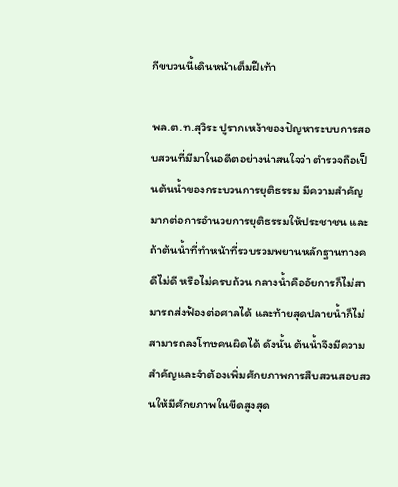กีขบวนนี้เดินหน้าเต็มฝีเท้า

พล.ต.ท.สุวิระ ปูรากเหง้าของปัญหาระบบการสอบสวนที่มีมาในอดีตอย่างน่าสนใจว่า ตำรวจถือเป็นต้นน้ำของกระบวนการยุติธรรม มีความสำคัญมากต่อการอำนวยการยุติธรรมให้ประชาชน และถ้าต้นน้ำที่ทำหน้าที่รวบรวมพยานหลักฐานทางคดีไม่ดี หรือไม่ครบถ้วน กลางน้ำคืออัยการก็ไม่สามารถส่งฟ้องต่อศาลได้ และท้ายสุดปลายน้ำก็ไม่สามารถลงโทษคนผิดได้ ดังนั้น ต้นน้ำจึงมีความสำคัญและจำต้องเพิ่มศักยภาพการสืบสวนสอบสวนให้มีศักยภาพในขีดสูงสุด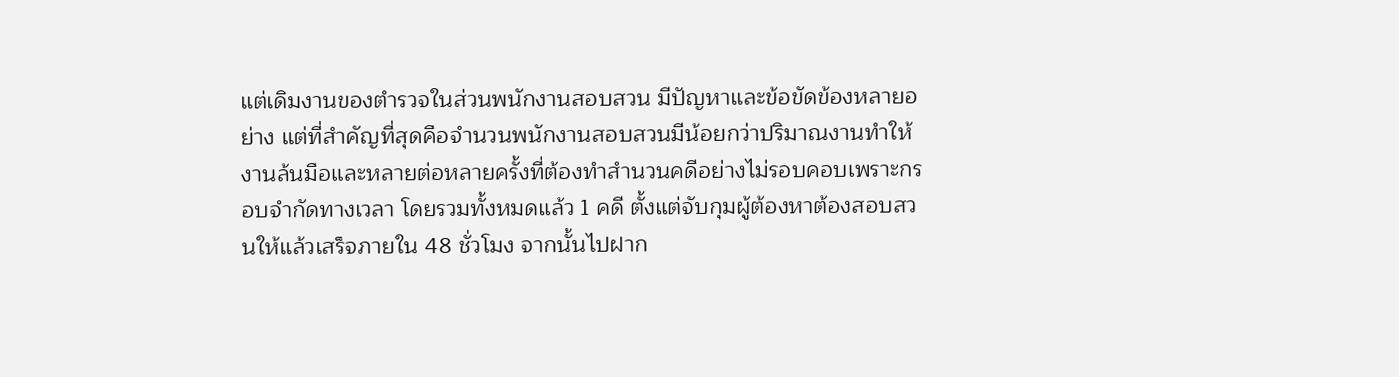แต่เดิมงานของตำรวจในส่วนพนักงานสอบสวน มีปัญหาและข้อขัดข้องหลายอย่าง แต่ที่สำคัญที่สุดคือจำนวนพนักงานสอบสวนมีน้อยกว่าปริมาณงานทำให้งานล้นมือและหลายต่อหลายครั้งที่ต้องทำสำนวนคดีอย่างไม่รอบคอบเพราะกรอบจำกัดทางเวลา โดยรวมทั้งหมดแล้ว 1 คดี ตั้งแต่จับกุมผู้ต้องหาต้องสอบสวนให้แล้วเสร็จภายใน 48 ชั่วโมง จากนั้นไปฝาก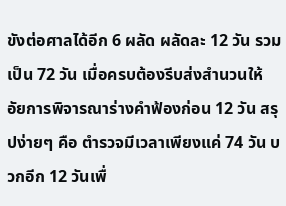ขังต่อศาลได้อีก 6 ผลัด ผลัดละ 12 วัน รวมเป็น 72 วัน เมื่อครบต้องรีบส่งสำนวนให้อัยการพิจารณาร่างคำฟ้องก่อน 12 วัน สรุปง่ายๆ คือ ตำรวจมีเวลาเพียงแค่ 74 วัน บวกอีก 12 วันเพื่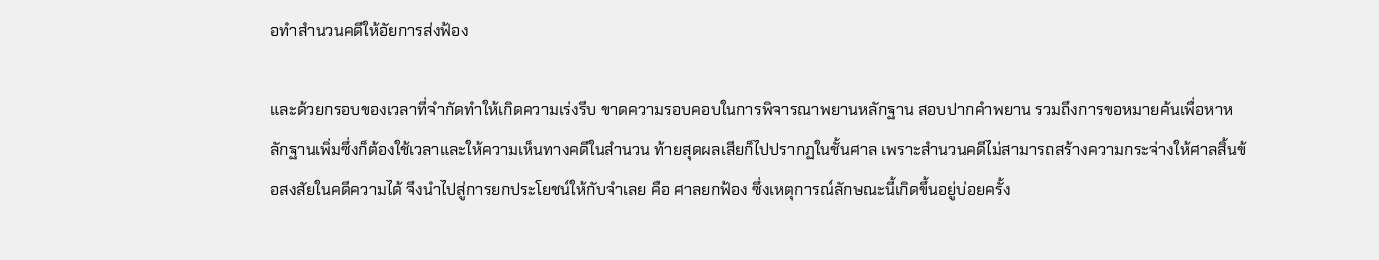อทำสำนวนคดีให้อัยการส่งฟ้อง

และด้วยกรอบของเวลาที่จำกัดทำให้เกิดความเร่งรีบ ขาดความรอบคอบในการพิจารณาพยานหลักฐาน สอบปากคำพยาน รวมถึงการขอหมายค้นเพื่อหาหลักฐานเพิ่มซึ่งก็ต้องใช้เวลาและให้ความเห็นทางคดีในสำนวน ท้ายสุดผลเสียก็ไปปรากฏในชั้นศาล เพราะสำนวนคดีไม่สามารถสร้างความกระจ่างให้ศาลสิ้นข้อสงสัยในคดีความได้ จึงนำไปสู่การยกประโยชน์ให้กับจำเลย คือ ศาลยกฟ้อง ซึ่งเหตุการณ์ลักษณะนี้เกิดขึ้นอยู่บ่อยครั้ง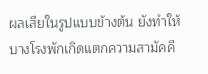ผลเสียในรูปแบบข้างต้น ยังทำให้บางโรงพักเกิดแตกความสามัคคี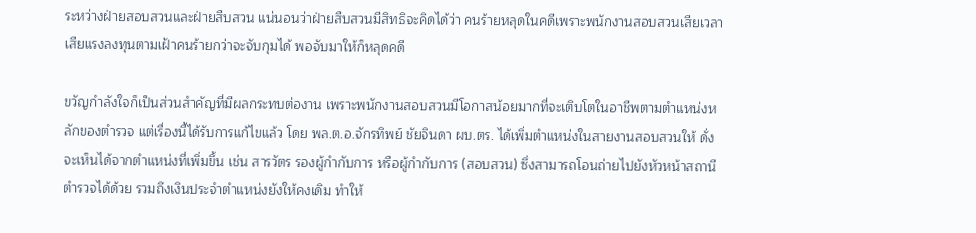ระหว่างฝ่ายสอบสวนและฝ่ายสืบสวน แน่นอนว่าฝ่ายสืบสวนมีสิทธิจะคิดได้ว่า คนร้ายหลุดในคดีเพราะพนักงานสอบสวนเสียเวลาเสียแรงลงทุนตามเฝ้าคนร้ายกว่าจะจับกุมได้ พอจับมาให้ก็หลุดคดี

ขวัญกำลังใจก็เป็นส่วนสำคัญที่มีผลกระทบต่องาน เพราะพนักงานสอบสวนมีโอกาสน้อยมากที่จะเติบโตในอาชีพตามตำแหน่งหลักของตำรวจ แต่เรื่องนี้ได้รับการแก้ไขแล้ว โดย พล.ต.อ.จักรทิพย์ ชัยจินดา ผบ.ตร. ได้เพิ่มตำแหน่งในสายงานสอบสวนให้ ดั่งจะเห็นได้จากตำแหน่งที่เพิ่มขึ้น เช่น สารวัตร รองผู้กำกับการ หรือผู้กำกับการ (สอบสวน) ซึ่งสามารถโอนถ่ายไปยังหัวหน้าสถานีตำรวจได้ด้วย รวมถึงเงินประจำตำแหน่งยังให้คงเดิม ทำให้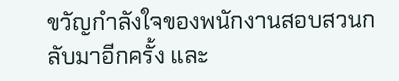ขวัญกำลังใจของพนักงานสอบสวนกลับมาอีกครั้ง และ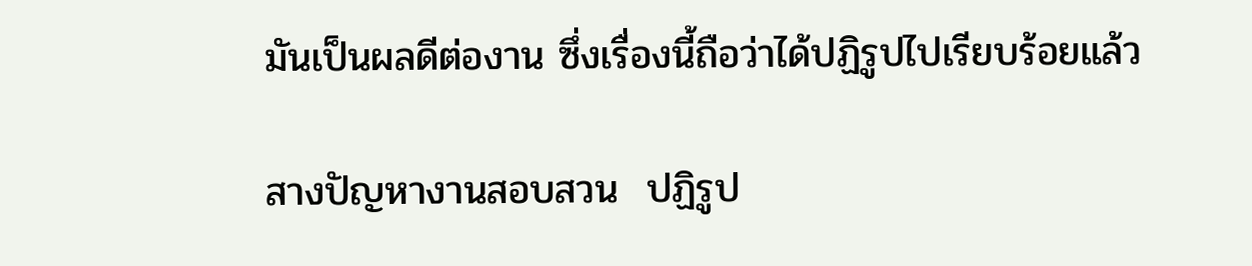มันเป็นผลดีต่องาน ซึ่งเรื่องนี้ถือว่าได้ปฏิรูปไปเรียบร้อยแล้ว

สางปัญหางานสอบสวน  ปฏิรูป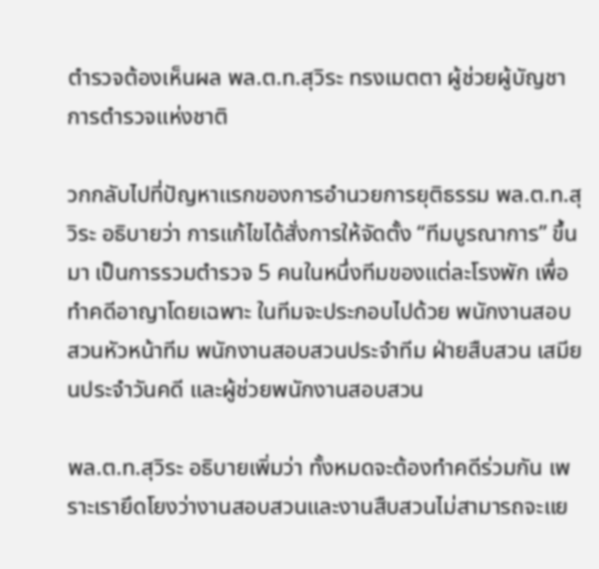ตำรวจต้องเห็นผล พล.ต.ท.สุวิระ ทรงเมตตา ผู้ช่วยผู้บัญชาการตำรวจแห่งชาติ

วกกลับไปที่ปัญหาแรกของการอำนวยการยุติธรรม พล.ต.ท.สุวิระ อธิบายว่า การแก้ไขได้สั่งการให้จัดตั้ง “ทีมบูรณาการ” ขึ้นมา เป็นการรวมตำรวจ 5 คนในหนึ่งทีมของแต่ละโรงพัก เพื่อทำคดีอาญาโดยเฉพาะ ในทีมจะประกอบไปด้วย พนักงานสอบสวนหัวหน้าทีม พนักงานสอบสวนประจำทีม ฝ่ายสืบสวน เสมียนประจำวันคดี และผู้ช่วยพนักงานสอบสวน

พล.ต.ท.สุวิระ อธิบายเพิ่มว่า ทั้งหมดจะต้องทำคดีร่วมกัน เพราะเรายึดโยงว่างานสอบสวนและงานสืบสวนไม่สามารถจะแย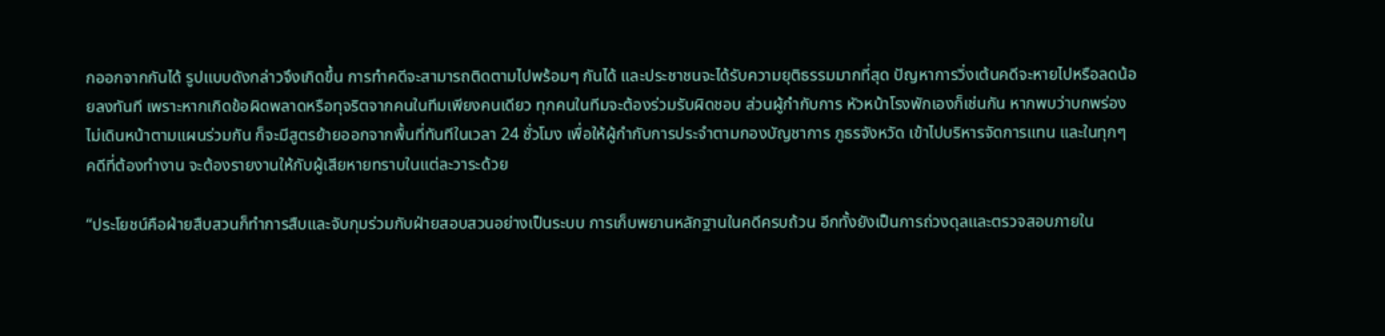กออกจากกันได้ รูปแบบดังกล่าวจึงเกิดขึ้น การทำคดีจะสามารถติดตามไปพร้อมๆ กันได้ และประชาชนจะได้รับความยุติธรรมมากที่สุด ปัญหาการวิ่งเต้นคดีจะหายไปหรือลดน้อยลงทันที เพราะหากเกิดข้อผิดพลาดหรือทุจริตจากคนในทีมเพียงคนเดียว ทุกคนในทีมจะต้องร่วมรับผิดชอบ ส่วนผู้กำกับการ หัวหน้าโรงพักเองก็เช่นกัน หากพบว่าบกพร่องไม่เดินหน้าตามแผนร่วมกัน ก็จะมีสูตรย้ายออกจากพื้นที่ทันทีในเวลา 24 ชั่วโมง เพื่อให้ผู้กำกับการประจำตามกองบัญชาการ ภูธรจังหวัด เข้าไปบริหารจัดการแทน และในทุกๆ คดีที่ต้องทำงาน จะต้องรายงานให้กับผู้เสียหายทราบในแต่ละวาระด้วย

“ประโยชน์คือฝ่ายสืบสวนก็ทำการสืบและจับกุมร่วมกับฝ่ายสอบสวนอย่างเป็นระบบ การเก็บพยานหลักฐานในคดีครบถ้วน อีกทั้งยังเป็นการถ่วงดุลและตรวจสอบภายใน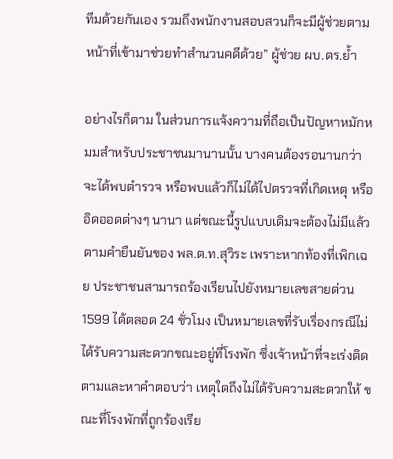ทีมด้วยกันเอง รวมถึงพนักงานสอบสวนก็จะมีผู้ช่วยตามหน้าที่เข้ามาช่วยทำสำนวนคดีด้วย” ผู้ช่วย ผบ.ตร.ย้ำ

อย่างไรก็ตาม ในส่วนการแจ้งความที่ถือเป็นปัญหาหมักหมมสำหรับประชาชนมานานนั้น บางคนต้องรอนานกว่าจะได้พบตำรวจ หรือพบแล้วก็ไม่ได้ไปตรวจที่เกิดเหตุ หรืออิดออดต่างๆ นานา แต่ขณะนี้รูปแบบเดิมจะต้องไม่มีแล้วตามคำยืนยันของ พล.ต.ท.สุวิระ เพราะหากท้องที่เพิกเฉย ประชาชนสามารถร้องเรียนไปยังหมายเลขสายด่วน 1599 ได้ตลอด 24 ชั่วโมง เป็นหมายเลขที่รับเรื่องกรณีไม่ได้รับความสะดวกขณะอยู่ที่โรงพัก ซึ่งเจ้าหน้าที่จะเร่งติดตามและหาคำตอบว่า เหตุใดถึงไม่ได้รับความสะดวกให้ ขณะที่โรงพักที่ถูกร้องเรีย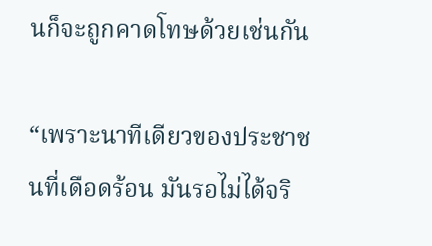นก็จะถูกคาดโทษด้วยเช่นกัน

“เพราะนาทีเดียวของประชาชนที่เดือดร้อน มันรอไม่ได้จริ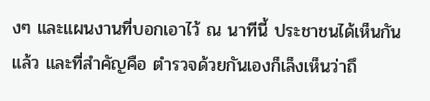งๆ และแผนงานที่บอกเอาไว้ ณ นาทีนี้ ประชาชนได้เห็นกันแล้ว และที่สำคัญคือ ตำรวจด้วยกันเองก็เล็งเห็นว่าถึ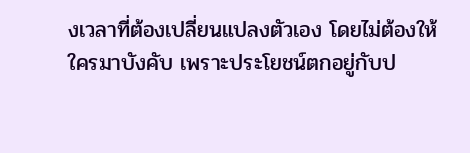งเวลาที่ต้องเปลี่ยนแปลงตัวเอง โดยไม่ต้องให้ใครมาบังคับ เพราะประโยชน์ตกอยู่กับป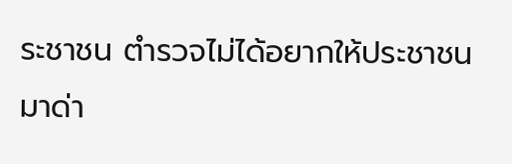ระชาชน ตำรวจไม่ได้อยากให้ประชาชนมาด่า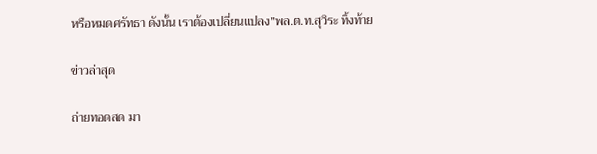หรือหมดศรัทธา ดังนั้น เราต้องเปลี่ยนแปลง”พล.ต.ท.สุวิระ ทิ้งท้าย

ข่าวล่าสุด

ถ่ายทอดสด มา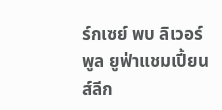ร์กเซย์ พบ ลิเวอร์พูล ยูฟ่าแชมเปี้ยนส์ลีก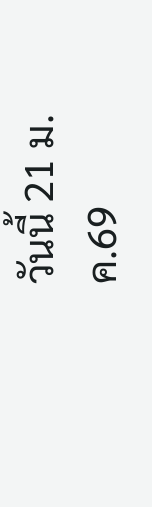วันนี้ 21 ม.ค.69